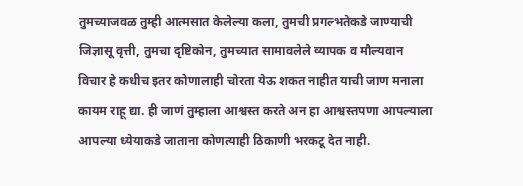तुमच्याजवळ तुम्ही आत्मसात केलेल्या कला, तुमची प्रगल्भतेकडे जाण्याची जिज्ञासू वृत्ती, तुमचा दृष्टिकोन, तुमच्यात सामावलेले व्यापक व मौल्यवान विचार हे कधीच इतर कोणालाही चोरता येऊ शकत नाहीत याची जाण मनाला कायम राहू द्या. ही जाणं तुम्हाला आश्वस्त करते अन हा आश्वस्तपणा आपल्याला आपल्या ध्येयाकडे जाताना कोणत्याही ठिकाणी भरकटू देत नाही.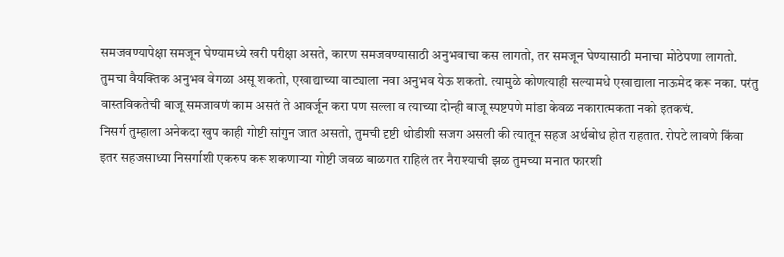समजवण्यापेक्षा समजून घेण्यामध्ये खरी परीक्षा असते, कारण समजवण्यासाठी अनुभवाचा कस लागतो, तर समजून घेण्यासाठी मनाचा मोठेपणा लागतो.
तुमचा वैयक्तिक अनुभव वेगळा असू शकतो, एखाद्याच्या वाट्याला नवा अनुभव येऊ शकतो. त्यामुळे कोणत्याही सल्यामधे एखाद्याला नाऊमेद करू नका. परंतु वास्तविकतेची बाजू समजावणं काम असतं ते आवर्जून करा पण सल्ला व त्याच्या दोन्ही बाजू स्पष्टपणे मांडा केवळ नकारात्मकता नको इतकचं.
निसर्ग तुम्हाला अनेकदा खुप काही गोष्टी सांगुन जात असतो, तुमची दृष्टी थोडीशी सजग असली की त्यातून सहज अर्थबोध होत राहतात. रोपटे लावणे किंवा इतर सहजसाध्या निसर्गाशी एकरुप करू शकणाऱ्या गोष्टी जवळ बाळगत राहिलं तर नैराश्याची झळ तुमच्या मनात फारशी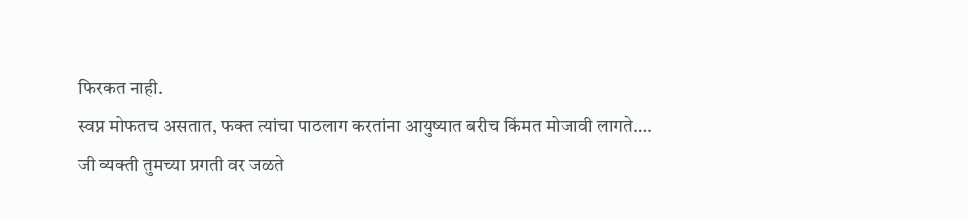फिरकत नाही.
स्वप्न मोफतच असतात, फक्त त्यांचा पाठलाग करतांना आयुष्यात बरीच किंमत मोजावी लागते….
जी व्यक्ती तुमच्या प्रगती वर जळते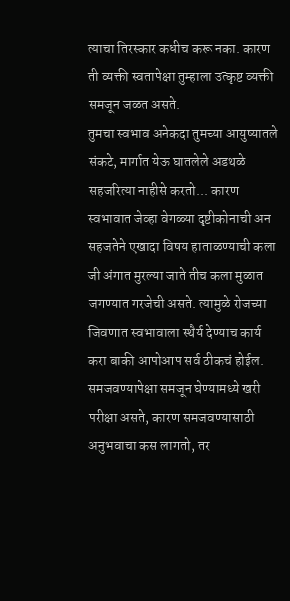त्याचा तिरस्कार कधीच करू नका. कारण ती व्यक्ती स्वतापेक्षा तुम्हाला उत्कृष्ट व्यक्ती समजून जळत असते.
तुमचा स्वभाव अनेकदा तुमच्या आयुष्यातले संकटे, मार्गात येऊ घातलेले अडथळे सहजरित्या नाहीसे करतो... कारण स्वभावात जेव्हा वेगळ्या दृष्टीकोनाची अन सहजतेने एखादा विषय हाताळण्याची कला जी अंगात मुरल्या जाते तीच कला मुळात जगण्यात गरजेची असते. त्यामुळे रोजच्या जिवणात स्वभावाला स्थैर्य देण्याच कार्य करा बाकी आपोआप सर्व ठीकचं होईल.
समजवण्यापेक्षा समजून घेण्यामध्ये खरी परीक्षा असते, कारण समजवण्यासाठी अनुभवाचा कस लागतो, तर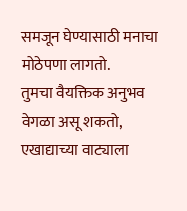समजून घेण्यासाठी मनाचा मोठेपणा लागतो.
तुमचा वैयक्तिक अनुभव वेगळा असू शकतो, एखाद्याच्या वाट्याला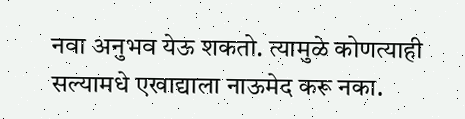नवा अनुभव येऊ शकतो. त्यामुळे कोणत्याही सल्यामधे एखाद्याला नाऊमेद करू नका.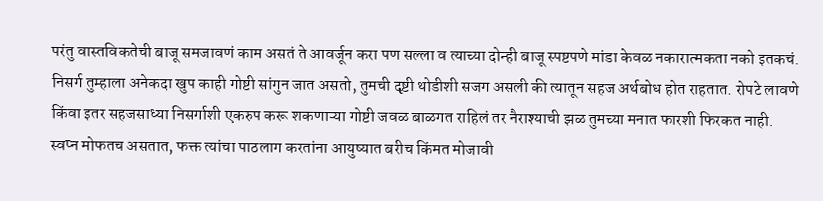परंतु वास्तविकतेची बाजू समजावणं काम असतं ते आवर्जून करा पण सल्ला व त्याच्या दोन्ही बाजू स्पष्टपणे मांडा केवळ नकारात्मकता नको इतकचं.
निसर्ग तुम्हाला अनेकदा खुप काही गोष्टी सांगुन जात असतो, तुमची दृष्टी थोडीशी सजग असली की त्यातून सहज अर्थबोध होत राहतात. रोपटे लावणे किंवा इतर सहजसाध्या निसर्गाशी एकरुप करू शकणाऱ्या गोष्टी जवळ बाळगत राहिलं तर नैराश्याची झळ तुमच्या मनात फारशी फिरकत नाही.
स्वप्न मोफतच असतात, फक्त त्यांचा पाठलाग करतांना आयुष्यात बरीच किंमत मोजावी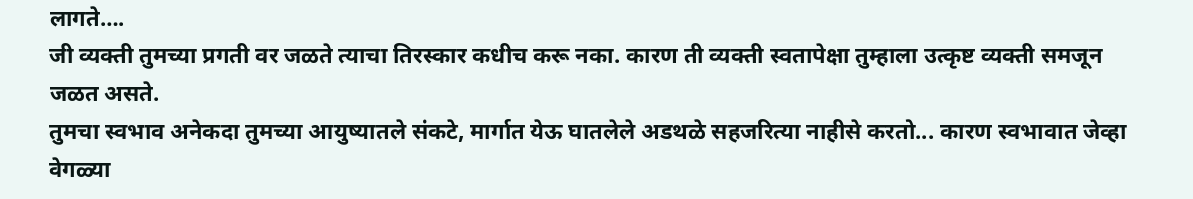लागते….
जी व्यक्ती तुमच्या प्रगती वर जळते त्याचा तिरस्कार कधीच करू नका. कारण ती व्यक्ती स्वतापेक्षा तुम्हाला उत्कृष्ट व्यक्ती समजून जळत असते.
तुमचा स्वभाव अनेकदा तुमच्या आयुष्यातले संकटे, मार्गात येऊ घातलेले अडथळे सहजरित्या नाहीसे करतो... कारण स्वभावात जेव्हा वेगळ्या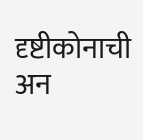दृष्टीकोनाची अन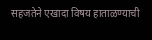सहजतेने एखादा विषय हाताळण्याची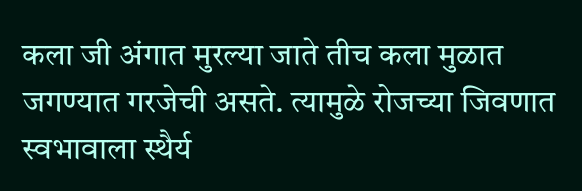कला जी अंगात मुरल्या जाते तीच कला मुळात जगण्यात गरजेची असते. त्यामुळे रोजच्या जिवणात स्वभावाला स्थैर्य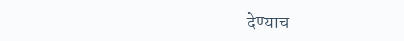देण्याच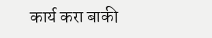कार्य करा बाकी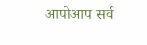आपोआप सर्व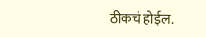ठीकचं होईल.